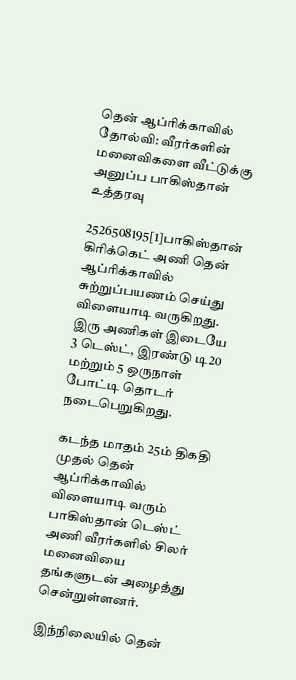தென் ஆப்ரிக்காவில் தோல்வி: வீரர்களின் மனைவிகளை வீட்டுக்கு அனுப்ப பாகிஸ்தான் உத்தரவு

2526508195[1]பாகிஸ்தான் கிரிக்கெட் அணி தென் ஆப்ரிக்காவில் சுற்றுப்பயணம் செய்து விளையாடி வருகிறது. இரு அணிகள் இடையே 3 டெஸ்ட், இரண்டு டி20 மற்றும் 5 ஒருநாள் போட்டி தொடர் நடைபெறுகிறது.

கடந்த மாதம் 25ம் திகதி முதல் தென் ஆப்ரிக்காவில் விளையாடி வரும் பாகிஸ்தான் டெஸ்ட் அணி வீரர்களில் சிலர் மனைவியை தங்களுடன் அழைத்து சென்றுள்ளனர்.

இந்நிலையில் தென்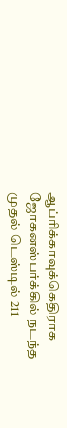ஆப்ரிக்காவுக்கெதிராக ஜோகனஸ்பர்க்கில் நடந்த முதல் டெஸ்டில் 211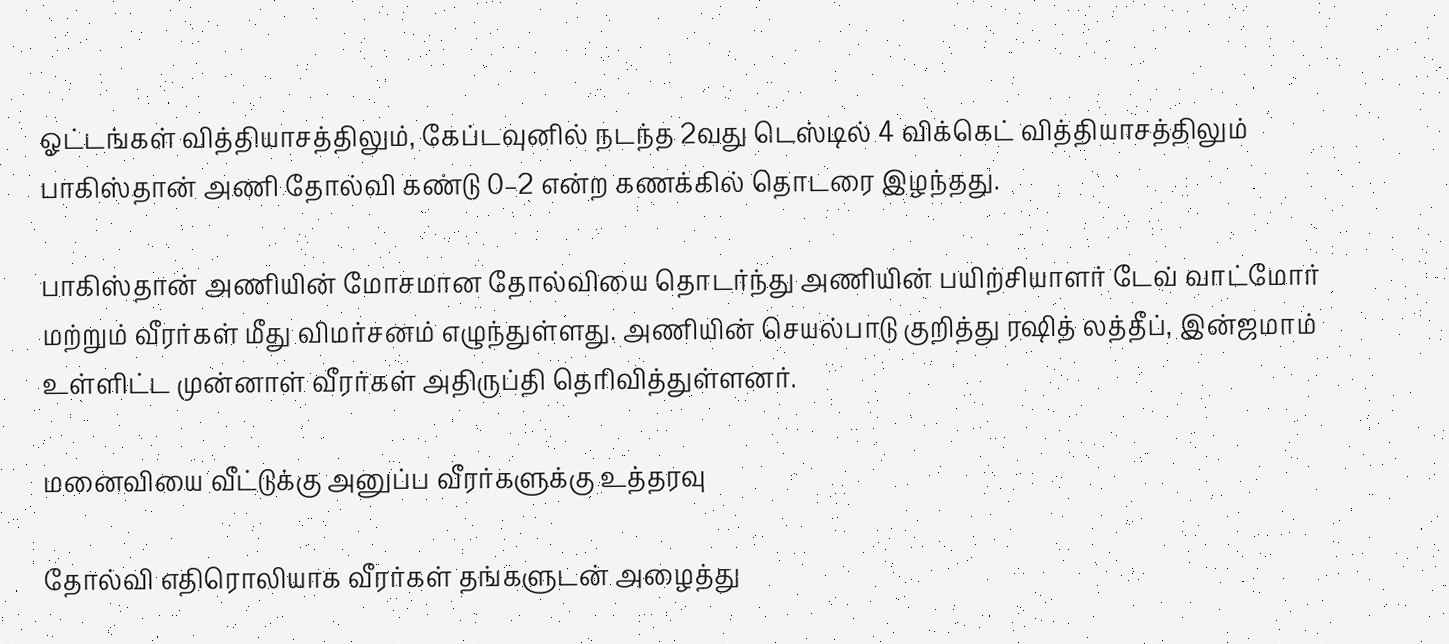ஓட்டங்கள் வித்தியாசத்திலும், கேப்டவுனில் நடந்த 2வது டெஸ்டில் 4 விக்கெட் வித்தியாசத்திலும் பாகிஸ்தான் அணி தோல்வி கண்டு 0–2 என்ற கணக்கில் தொடரை இழந்தது.

பாகிஸ்தான் அணியின் மோசமான தோல்வியை தொடர்ந்து அணியின் பயிற்சியாளர் டேவ் வாட்மோர் மற்றும் வீரர்கள் மீது விமர்சனம் எழுந்துள்ளது. அணியின் செயல்பாடு குறித்து ரஷித் லத்தீப், இன்ஜமாம் உள்ளிட்ட முன்னாள் வீரர்கள் அதிருப்தி தெரிவித்துள்ளனர்.

மனைவியை வீட்டுக்கு அனுப்ப வீரர்களுக்கு உத்தரவு

தோல்வி எதிரொலியாக வீரர்கள் தங்களுடன் அழைத்து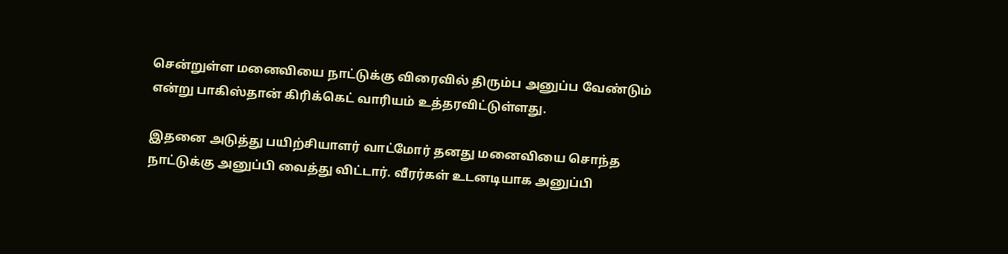சென்றுள்ள மனைவியை நாட்டுக்கு விரைவில் திரும்ப அனுப்ப வேண்டும் என்று பாகிஸ்தான் கிரிக்கெட் வாரியம் உத்தரவிட்டுள்ளது.

இதனை அடுத்து பயிற்சியாளர் வாட்மோர் தனது மனைவியை சொந்த நாட்டுக்கு அனுப்பி வைத்து விட்டார். வீரர்கள் உடனடியாக அனுப்பி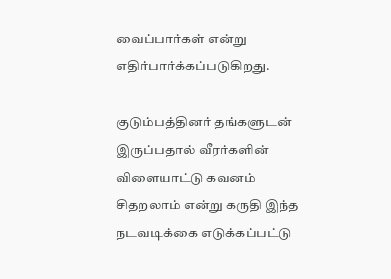வைப்பார்கள் என்று எதிர்பார்க்கப்படுகிறது.

குடும்பத்தினர் தங்களுடன் இருப்பதால் வீரர்களின் விளையாட்டு கவனம் சிதறலாம் என்று கருதி இந்த நடவடிக்கை எடுக்கப்பட்டு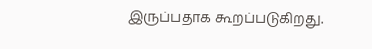இருப்பதாக கூறப்படுகிறது.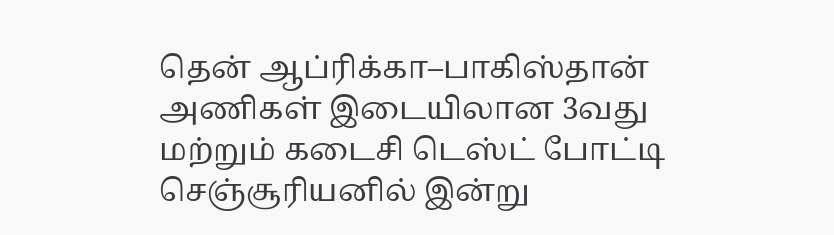தென் ஆப்ரிக்கா–பாகிஸ்தான் அணிகள் இடையிலான 3வது மற்றும் கடைசி டெஸ்ட் போட்டி செஞ்சூரியனில் இன்று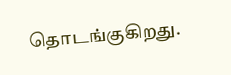தொடங்குகிறது.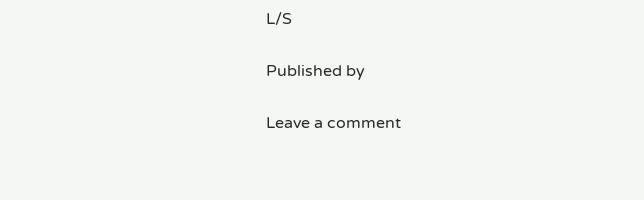L/S

Published by

Leave a comment